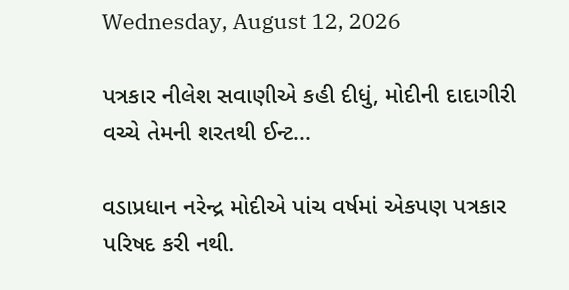Wednesday, August 12, 2026

પત્રકાર નીલેશ સવાણીએ કહી દીધું, મોદીની દાદાગીરી વચ્ચે તેમની શરતથી ઈન્ટ...

વડાપ્રધાન નરેન્દ્ર મોદીએ પાંચ વર્ષમાં એકપણ પત્રકાર પરિષદ કરી નથી.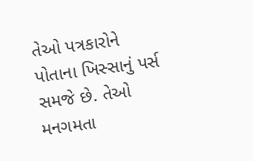તેઓ પત્રકારોને પોતાના ખિસ્સાનું પર્સ સમજે છે. તેઓ મનગમતા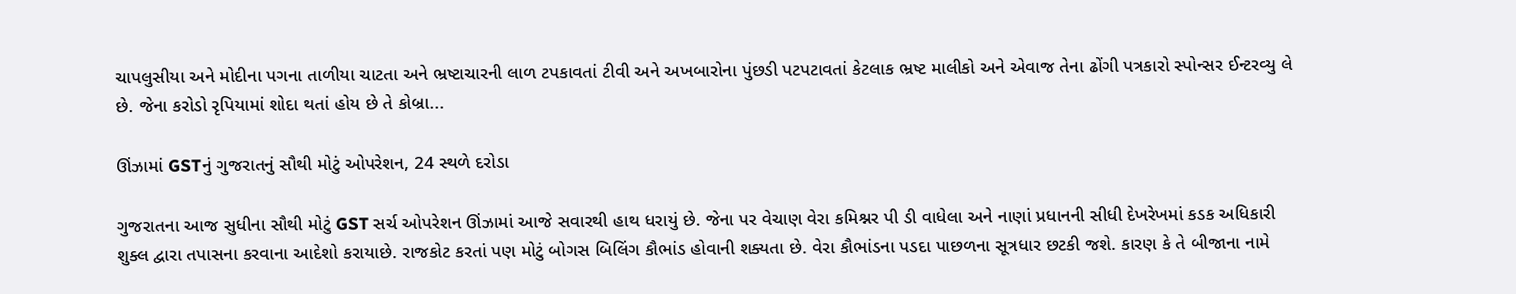ચાપલુસીયા અને મોદીના પગના તાળીયા ચાટતા અને ભ્રષ્ટાચારની લાળ ટપકાવતાં ટીવી અને અખબારોના પુંછડી પટપટાવતાં કેટલાક ભ્રષ્ટ માલીકો અને એવાજ તેના ઢોંગી પત્રકારો સ્પોન્સર ઈન્ટરવ્યુ લે છે. જેના કરોડો રૃપિયામાં શોદા થતાં હોય છે તે કોબ્રા...

ઊંઝામાં GSTનું ગુજરાતનું સૌથી મોટું ઓપરેશન, 24 સ્થળે દરોડા

ગુજરાતના આજ સુધીના સૌથી મોટું GST સર્ચ ઓપરેશન ઊંઝામાં આજે સવારથી હાથ ધરાયું છે. જેના પર વેચાણ વેરા કમિશ્નર પી ડી વાધેલા અને નાણાં પ્રધાનની સીધી દેખરેખમાં કડક અધિકારી શુક્લ દ્વારા તપાસના કરવાના આદેશો કરાયાછે. રાજકોટ કરતાં પણ મોટું બોગસ બિલિંગ કૌભાંડ હોવાની શક્યતા છે. વેરા કૌભાંડના પડદા પાછળના સૂત્રધાર છટકી જશે. કારણ કે તે બીજાના નામે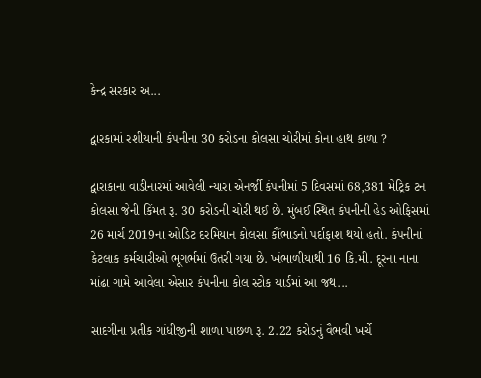કેન્દ્ર સરકાર અ...

દ્વારકામાં રશીયાની કંપનીના 30 કરોડના કોલસા ચોરીમાં કોના હાથ કાળા ?

દ્વારાકાના વાડીનારમાં આવેલી ન્યારા એનર્જી કંપનીમાં 5 દિવસમાં 68,381 મેટ્રિક ટન કોલસા જેની કિંમત રૂ. 30 કરોડની ચોરી થઈ છે. મુંબઈ સ્થિત કંપનીની હેડ ઓફિસમાં 26 માર્ચ 2019ના ઓડિટ દરમિયાન કોલસા કૌંભાડનો પર્દાફાશ થયો હતો. કંપનીનાં કેટલાક કર્મચારીઓ ભૂગર્ભમાં ઉતરી ગયા છે. ખંભાળીયાથી 16 કિ.મી. દૂરના નાના માંઢા ગામે આવેલા એસાર કંપનીના કોલ સ્ટોક યાર્ડમાં આ જથ...

સાદગીના પ્રતીક ગાંધીજીની શાળા પાછળ રૂ. 2.22 કરોડનું વૈભવી ખર્ચે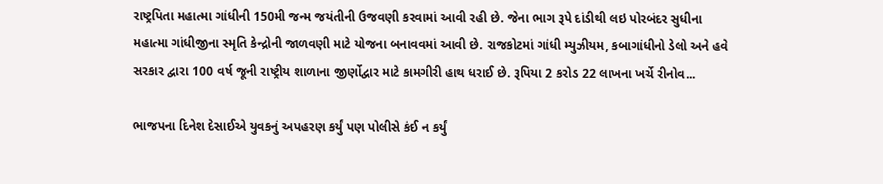રાષ્ટ્રપિતા મહાત્મા ગાંધીની 150મી જન્મ જયંતીની ઉજવણી કરવામાં આવી રહી છે. જેના ભાગ રૂપે દાંડીથી લઇ પોરબંદર સુધીના મહાત્મા ગાંધીજીના સ્મૃતિ કેન્દ્રોની જાળવણી માટે યોજના બનાવવમાં આવી છે. રાજકોટમાં ગાંધી મ્યુઝીયમ, કબાગાંધીનો ડેલો અને હવે સરકાર દ્વારા 100 વર્ષ જૂની રાષ્ટ્રીય શાળાના જીર્ણોદ્વાર માટે કામગીરી હાથ ધરાઈ છે. રૂપિયા 2 કરોડ 22 લાખના ખર્ચે રીનોવ...

ભાજપના દિનેશ દેસાઈએ યુવકનું અપહરણ કર્યું પણ પોલીસે કંઈ ન કર્યું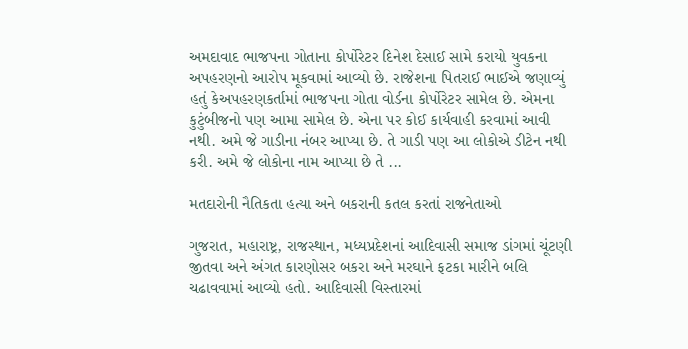અમદાવાદ ભાજપના ગોતાના કોર્પોરેટર દિનેશ દેસાઈ સામે કરાયો યુવકના અપહરણનો આરોપ મૂકવામાં આવ્યો છે. રાજેશના પિતરાઈ ભાઈએ જણાવ્યું હતું કેઅપહરણકર્તામાં ભાજપના ગોતા વોર્ડના કોર્પોરેટર સામેલ છે. એમના કુટુંબીજનો પણ આમા સામેલ છે. એના પર કોઈ કાર્યવાહી કરવામાં આવી નથી. અમે જે ગાડીના નંબર આપ્યા છે. તે ગાડી પણ આ લોકોએ ડીટેન નથી કરી. અમે જે લોકોના નામ આપ્યા છે તે ...

મતદારોની નૈતિકતા હત્યા અને બકરાની કતલ કરતાં રાજનેતાઓ

ગુજરાત, મહારાષ્ટ્ર, રાજસ્થાન, મધ્યપ્રદેશનાં આદિવાસી સમાજ ડાંગમાં ચૂંટણી જીતવા અને અંગત કારણોસર બકરા અને મરઘાને ફટકા મારીને બલિ ચઢાવવામાં આવ્યો હતો. આદિવાસી વિસ્તારમાં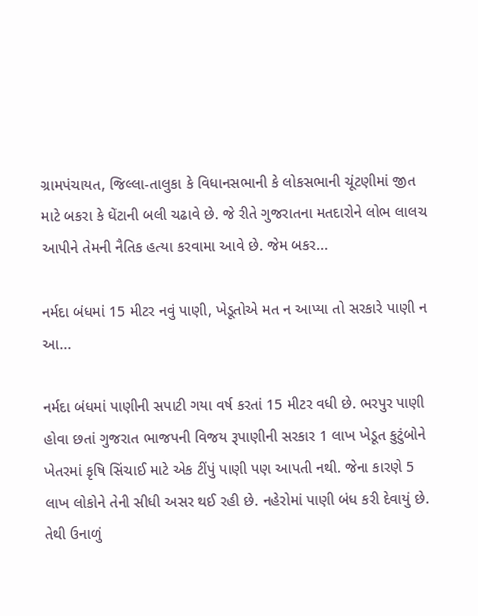ગ્રામપંચાયત, જિલ્લા-તાલુકા કે વિધાનસભાની કે લોકસભાની ચૂંટણીમાં જીત માટે બકરા કે ઘેંટાની બલી ચઢાવે છે. જે રીતે ગુજરાતના મતદારોને લોભ લાલચ આપીને તેમની નૈતિક હત્યા કરવામા આવે છે. જેમ બકર...

નર્મદા બંધમાં 15 મીટર નવું પાણી, ખેડૂતોએ મત ન આપ્યા તો સરકારે પાણી ન આ...

નર્મદા બંધમાં પાણીની સપાટી ગયા વર્ષ કરતાં 15 મીટર વધી છે. ભરપુર પાણી હોવા છતાં ગુજરાત ભાજપની વિજય રૂપાણીની સરકાર 1 લાખ ખેડૂત કુટુંબોને ખેતરમાં કૃષિ સિંચાઈ માટે એક ટીંપું પાણી પણ આપતી નથી. જેના કારણે 5 લાખ લોકોને તેની સીધી અસર થઈ રહી છે. નહેરોમાં પાણી બંધ કરી દેવાયું છે. તેથી ઉનાળું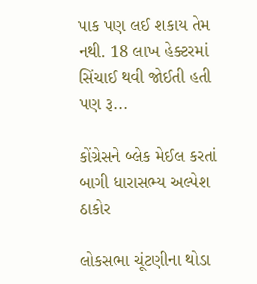પાક પણ લઈ શકાય તેમ નથી. 18 લાખ હેક્ટરમાં સિંચાઈ થવી જોઈતી હતી પણ રૂ...

કોંગ્રેસને બ્લેક મેઈલ કરતાં બાગી ધારાસભ્ય અલ્પેશ ઠાકોર

લોકસભા ચૂંટણીના થોડા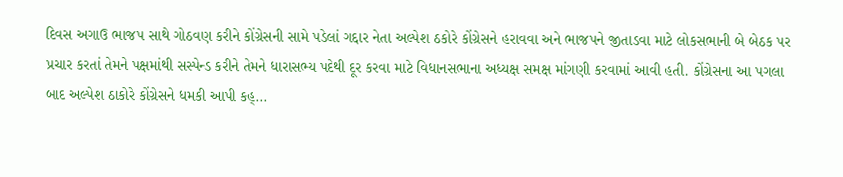દિવસ અગાઉ ભાજપ સાથે ગોઠવણ કરીને કોંગ્રેસની સામે પડેલાં ગદ્દાર નેતા અલ્પેશ ઠકોરે કોંગ્રેસને હરાવવા અને ભાજપને જીતાડવા માટે લોકસભાની બે બેઠક પર પ્રચાર કરતાં તેમને પક્ષમાંથી સસ્પેન્ડ કરીને તેમને ધારાસભ્ય પદેથી દૂર કરવા માટે વિધાનસભાના અધ્યક્ષ સમક્ષ માંગણી કરવામાં આવી હતી. કોંગ્રેસના આ પગલા બાદ અલ્પેશ ઠાકોરે કોંગ્રેસને ધમકી આપી કહ્...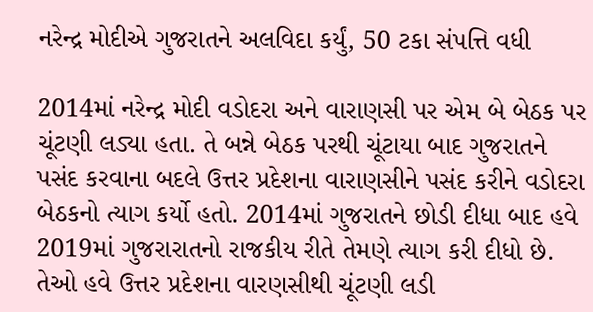નરેન્દ્ર મોદીએ ગુજરાતને અલવિદા કર્યું, 50 ટકા સંપત્તિ વધી

2014માં નરેન્દ્ર મોદી વડોદરા અને વારાણસી પર એમ બે બેઠક પર ચૂંટણી લડ્યા હતા. તે બન્ને બેઠક પરથી ચૂંટાયા બાદ ગુજરાતને પસંદ કરવાના બદલે ઉત્તર પ્રદેશના વારાણસીને પસંદ કરીને વડોદરા બેઠકનો ત્યાગ કર્યો હતો. 2014માં ગુજરાતને છોડી દીધા બાદ હવે 2019માં ગુજરારાતનો રાજકીય રીતે તેમણે ત્યાગ કરી દીધો છે. તેઓ હવે ઉત્તર પ્રદેશના વારણસીથી ચૂંટણી લડી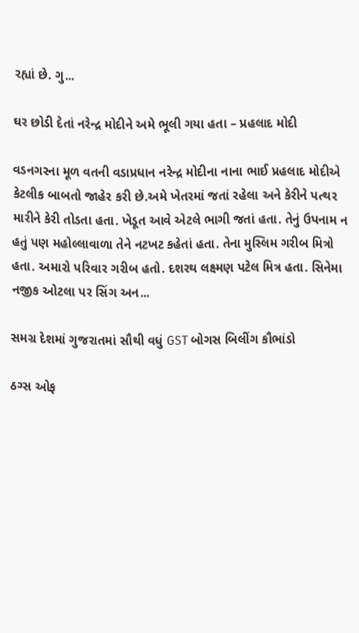રહ્યાં છે. ગુ...

ઘર છોડી દેતાં નરેન્દ્ર મોદીને અમે ભૂલી ગયા હતા – પ્રહલાદ મોદી

વડનગરના મૂળ વતની વડાપ્રધાન નરેન્દ્ર મોદીના નાના ભાઈ પ્રહલાદ મોદીએ કેટલીક બાબતો જાહેર કરી છે.અમે ખેતરમાં જતાં રહેલા અને કેરીને પત્થર મારીને કેરી તોડતા હતા. ખેડૂત આવે એટલે ભાગી જતાં હતા. તેનું ઉપનામ ન હતું પણ મહોલ્લાવાળા તેને નટખટ કહેતાં હતા. તેના મુસ્લિમ ગરીબ મિત્રો હતા. અમારો પરિવાર ગરીબ હતો. દશરથ લક્ષ્મણ પટેલ મિત્ર હતા. સિનેમા નજીક ઓટલા પર સિંગ અન...

સમગ્ર દેશમાં ગુજરાતમાં સૌથી વધું GST બોગસ બિલીંગ કૌભાંડો

ઠગ્સ ઓફ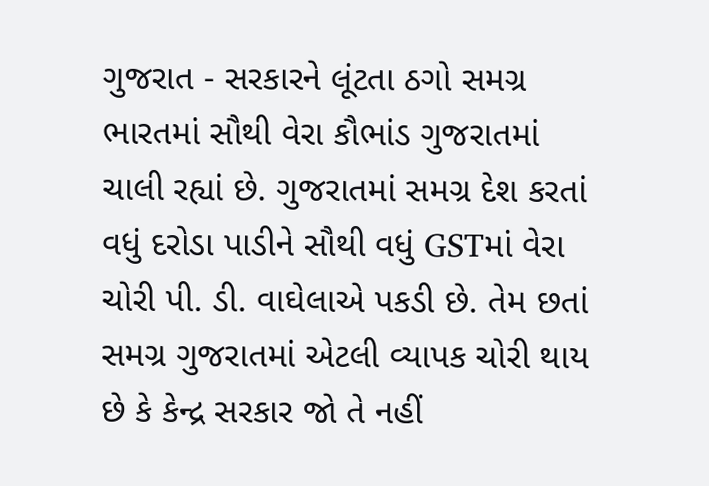ગુજરાત - સરકારને લૂંટતા ઠગો સમગ્ર ભારતમાં સૌથી વેરા કૌભાંડ ગુજરાતમાં ચાલી રહ્યાં છે. ગુજરાતમાં સમગ્ર દેશ કરતાં વધું દરોડા પાડીને સૌથી વધું GSTમાં વેરા ચોરી પી. ડી. વાઘેલાએ પકડી છે. તેમ છતાં સમગ્ર ગુજરાતમાં એટલી વ્યાપક ચોરી થાય છે કે કેન્દ્ર સરકાર જો તે નહીં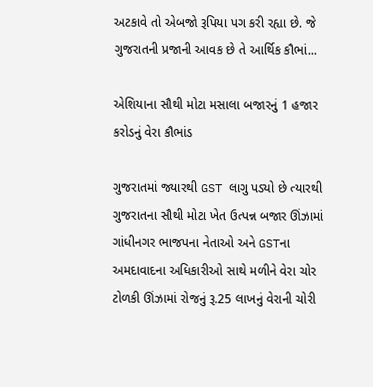અટકાવે તો એબજો રૂપિયા પગ કરી રહ્યા છે. જે ગુજરાતની પ્રજાની આવક છે તે આર્થિક કૌભાં...

એશિયાના સૌથી મોટા મસાલા બજારનું 1 હજાર કરોડનું વેરા કૌભાંડ

ગુજરાતમાં જ્યારથી GST લાગુ પડ્યો છે ત્યારથી ગુજરાતના સૌથી મોટા ખેત ઉત્પન્ન બજાર ઊંઝામાં ગાંધીનગર ભાજપના નેતાઓ અને GSTના અમદાવાદના અધિકારીઓ સાથે મળીને વેરા ચોર ટોળકી ઊંઝામાં રોજનું રૂ.25 લાખનું વેરાની ચોરી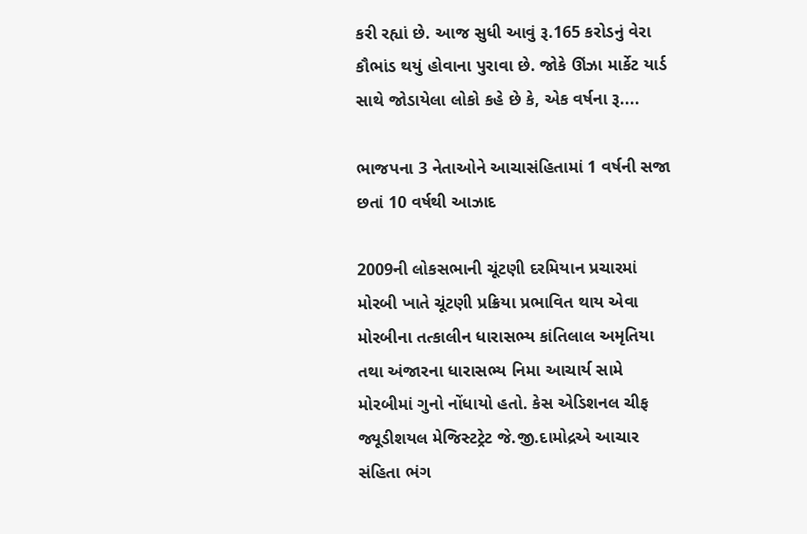કરી રહ્યાં છે. આજ સુધી આવું રૂ.165 કરોડનું વેરા કૌભાંડ થયું હોવાના પુરાવા છે. જોકે ઊંઝા માર્કેટ યાર્ડ સાથે જોડાયેલા લોકો કહે છે કે, એક વર્ષના રૂ....

ભાજપના 3 નેતાઓને આચાસંહિતામાં 1 વર્ષની સજા છતાં 10 વર્ષથી આઝાદ

2009ની લોકસભાની ચૂંટણી દરમિયાન પ્રચારમાં મોરબી ખાતે ચૂંટણી પ્રક્રિયા પ્રભાવિત થાય એવા મોરબીના તત્કાલીન ધારાસભ્ય કાંતિલાલ અમૃતિયા તથા અંજારના ધારાસભ્ય નિમા આચાર્ય સામે મોરબીમાં ગુનો નોંધાયો હતો. કેસ એડિશનલ ચીફ જ્યૂડીશયલ મેજિસ્ટટ્રેટ જે.જી.દામોદ્રએ આચાર સંહિતા ભંગ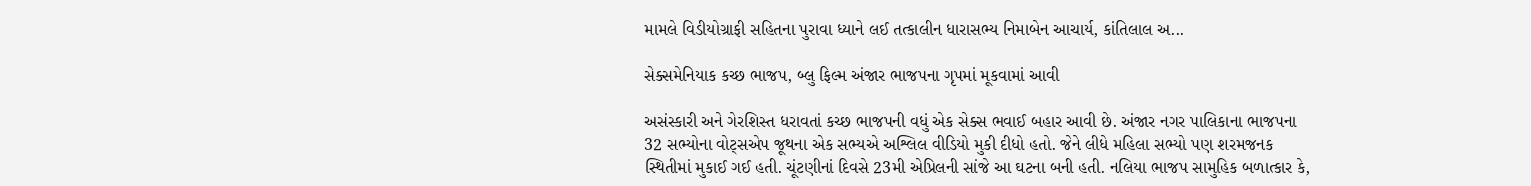મામલે વિડીયોગ્રાફી સહિતના પુરાવા ધ્યાને લઈ તત્કાલીન ધારાસભ્ય નિમાબેન આચાર્ય, કાંતિલાલ અ...

સેક્સમેનિયાક કચ્છ ભાજપ, બ્લુ ફિલ્મ અંજાર ભાજપના ગૃપમાં મૂકવામાં આવી

અસંસ્કારી અને ગેરશિસ્ત ધરાવતાં કચ્છ ભાજપની વધું એક સેક્સ ભવાઈ બહાર આવી છે. અંજાર નગર પાલિકાના ભાજપના 32 સભ્યોના વોટ્સએપ જૂથના એક સભ્યએ અશ્લિલ વીડિયો મુકી દીધો હતો. જેને લીધે મહિલા સભ્યો પણ શરમજનક સ્થિતીમાં મુકાઈ ગઈ હતી. ચૂંટણીનાં દિવસે 23મી એપ્રિલની સાંજે આ ઘટના બની હતી. નલિયા ભાજપ સામુહિક બળાત્કાર કે,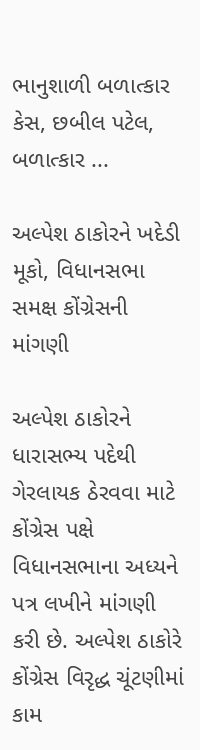ભાનુશાળી બળાત્કાર કેસ, છબીલ પટેલ, બળાત્કાર ...

અલ્પેશ ઠાકોરને ખદેડી મૂકો, વિધાનસભા સમક્ષ કોંગ્રેસની માંગણી

અલ્પેશ ઠાકોરને ધારાસભ્ય પદેથી ગેરલાયક ઠેરવવા માટે કોંગ્રેસ પક્ષે વિધાનસભાના અધ્યને પત્ર લખીને માંગણી કરી છે. અલ્પેશ ઠાકોરે કોંગ્રેસ વિરૃદ્ધ ચૂંટણીમાં કામ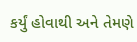કર્યું હોવાથી અને તેમણે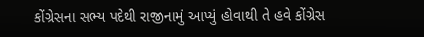કોંગ્રેસના સભ્ય પદેથી રાજીનામું આપ્યું હોવાથી તે હવે કોંગ્રેસ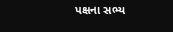પક્ષના સભ્ય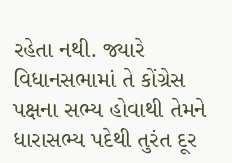રહેતા નથી. જ્યારે વિધાનસભામાં તે કોંગ્રેસ પક્ષના સભ્ય હોવાથી તેમને ધારાસભ્ય પદેથી તુરંત દૂર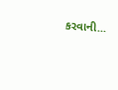કરવાની...